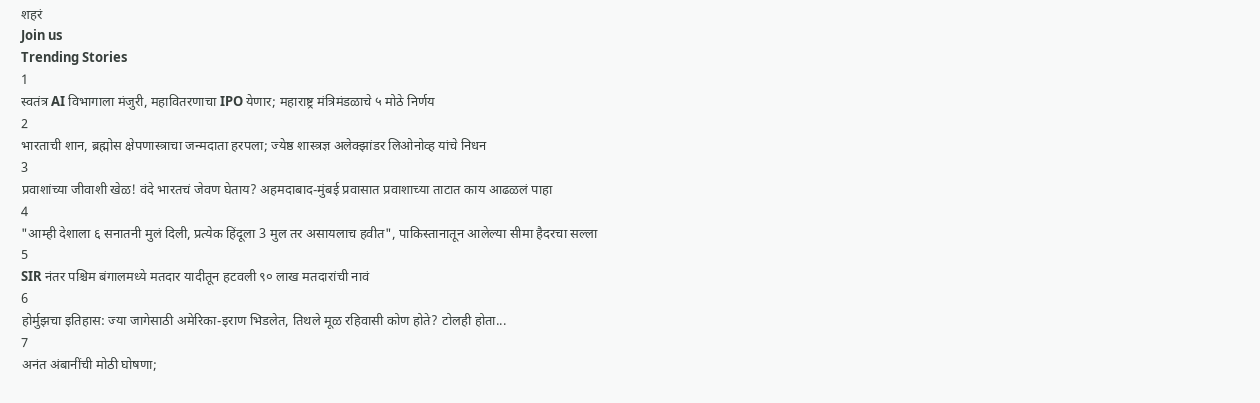शहरं
Join us
Trending Stories
1
स्वतंत्र AI विभागाला मंजुरी, महावितरणाचा IPO येणार; महाराष्ट्र मंत्रिमंडळाचे ५ मोठे निर्णय
2
भारताची शान, ब्रह्मोस क्षेपणास्त्राचा जन्मदाता हरपला; ज्येष्ठ शास्त्रज्ञ अलेक्झांडर लिओनोव्ह यांचे निधन
3
प्रवाशांच्या जीवाशी खेळ! वंदे भारतचं जेवण घेताय? अहमदाबाद-मुंबई प्रवासात प्रवाशाच्या ताटात काय आढळलं पाहा
4
"आम्ही देशाला ६ सनातनी मुलं दिली, प्रत्येक हिंदूला 3 मुल तर असायलाच हवीत", पाकिस्तानातून आलेल्या सीमा हैदरचा सल्ला
5
SIR नंतर पश्चिम बंगालमध्ये मतदार यादीतून हटवली ९० लाख मतदारांची नावं
6
होर्मुझचा इतिहास: ज्या जागेसाठी अमेरिका-इराण भिडलेत, तिथले मूळ रहिवासी कोण होते? टोलही होता...
7
अनंत अंबानींची मोठी घोषणा;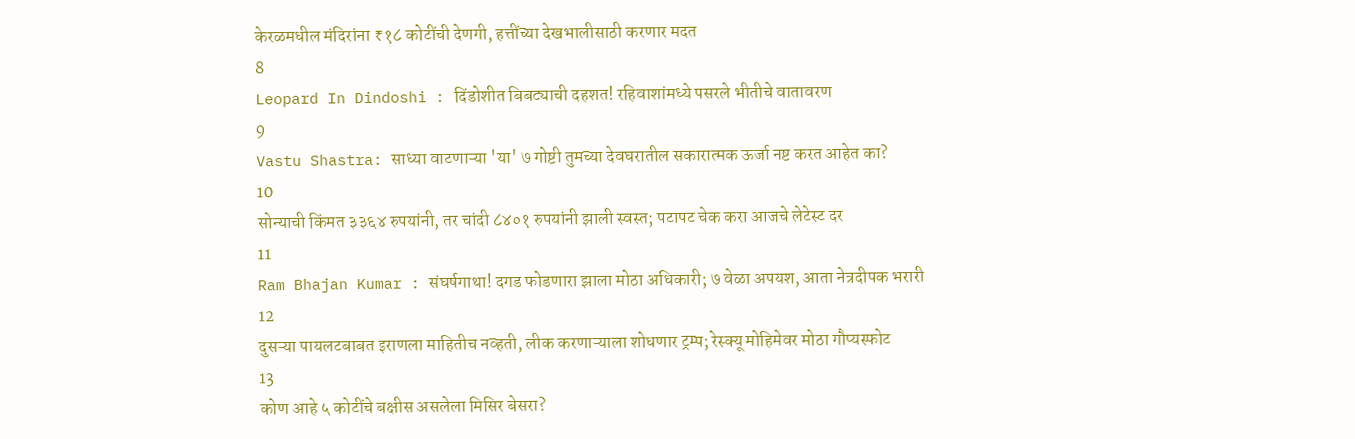केरळमधील मंदिरांना ₹१८ कोटींची देणगी, हत्तींच्या देखभालीसाठी करणार मदत
8
Leopard In Dindoshi : दिंडोशीत बिबट्याची दहशत! रहिवाशांमध्ये पसरले भीतीचे वातावरण
9
Vastu Shastra: साध्या वाटणाऱ्या 'या' ७ गोष्टी तुमच्या देवघरातील सकारात्मक ऊर्जा नष्ट करत आहेत का?
10
सोन्याची किंमत ३३६४ रुपयांनी, तर चांदी ८४०१ रुपयांनी झाली स्वस्त; पटापट चेक करा आजचे लेटेस्ट दर
11
Ram Bhajan Kumar : संघर्षगाथा! दगड फोडणारा झाला मोठा अधिकारी; ७ वेळा अपयश, आता नेत्रदीपक भरारी
12
दुसऱ्या पायलटबाबत इराणला माहितीच नव्हती, लीक करणाऱ्याला शोधणार ट्रम्प; रेस्क्यू मोहिमेवर मोठा गौप्यस्फोट
13
कोण आहे ५ कोटींचे बक्षीस असलेला मिसिर बेसरा?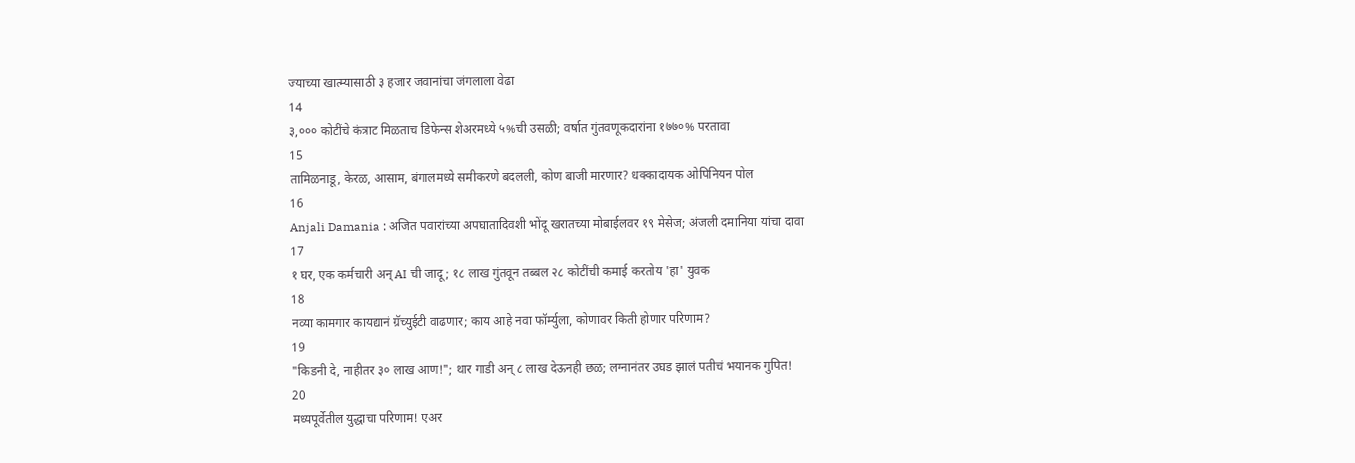ज्याच्या खात्म्यासाठी ३ हजार जवानांचा जंगलाला वेढा
14
३,००० कोटींचे कंत्राट मिळताच डिफेन्स शेअरमध्ये ५%ची उसळी; वर्षात गुंतवणूकदारांना १७७०% परतावा
15
तामिळनाडू, केरळ, आसाम, बंगालमध्ये समीकरणे बदलली, कोण बाजी मारणार? धक्कादायक ओपिनियन पोल
16
Anjali Damania : अजित पवारांच्या अपघातादिवशी भोंदू खरातच्या मोबाईलवर १९ मेसेज; अंजली दमानिया यांचा दावा
17
१ घर, एक कर्मचारी अन् AI ची जादू; १८ लाख गुंतवून तब्बल २८ कोटींची कमाई करतोय 'हा' युवक
18
नव्या कामगार कायद्यानं ग्रॅच्युईटी वाढणार; काय आहे नवा फॉर्म्युला, कोणावर किती होणार परिणाम?
19
"किडनी दे, नाहीतर ३० लाख आण!"; थार गाडी अन् ८ लाख देऊनही छळ; लग्नानंतर उघड झालं पतीचं भयानक गुपित!
20
मध्यपूर्वेतील युद्धाचा परिणाम! एअर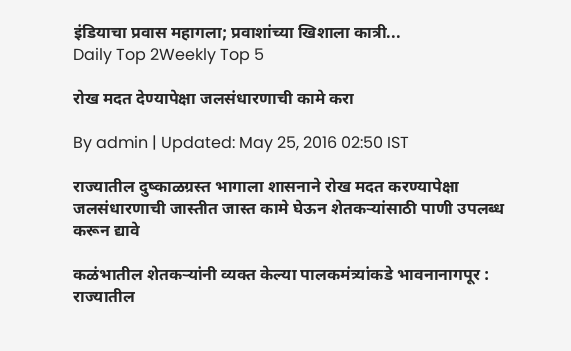इंडियाचा प्रवास महागला; प्रवाशांच्या खिशाला कात्री...
Daily Top 2Weekly Top 5

रोख मदत देण्यापेक्षा जलसंधारणाची कामे करा

By admin | Updated: May 25, 2016 02:50 IST

राज्यातील दुष्काळग्रस्त भागाला शासनाने रोख मदत करण्यापेक्षा जलसंधारणाची जास्तीत जास्त कामे घेऊन शेतकऱ्यांसाठी पाणी उपलब्ध करून द्यावे

कळंभातील शेतकऱ्यांनी व्यक्त केल्या पालकमंत्र्यांकडे भावनानागपूर : राज्यातील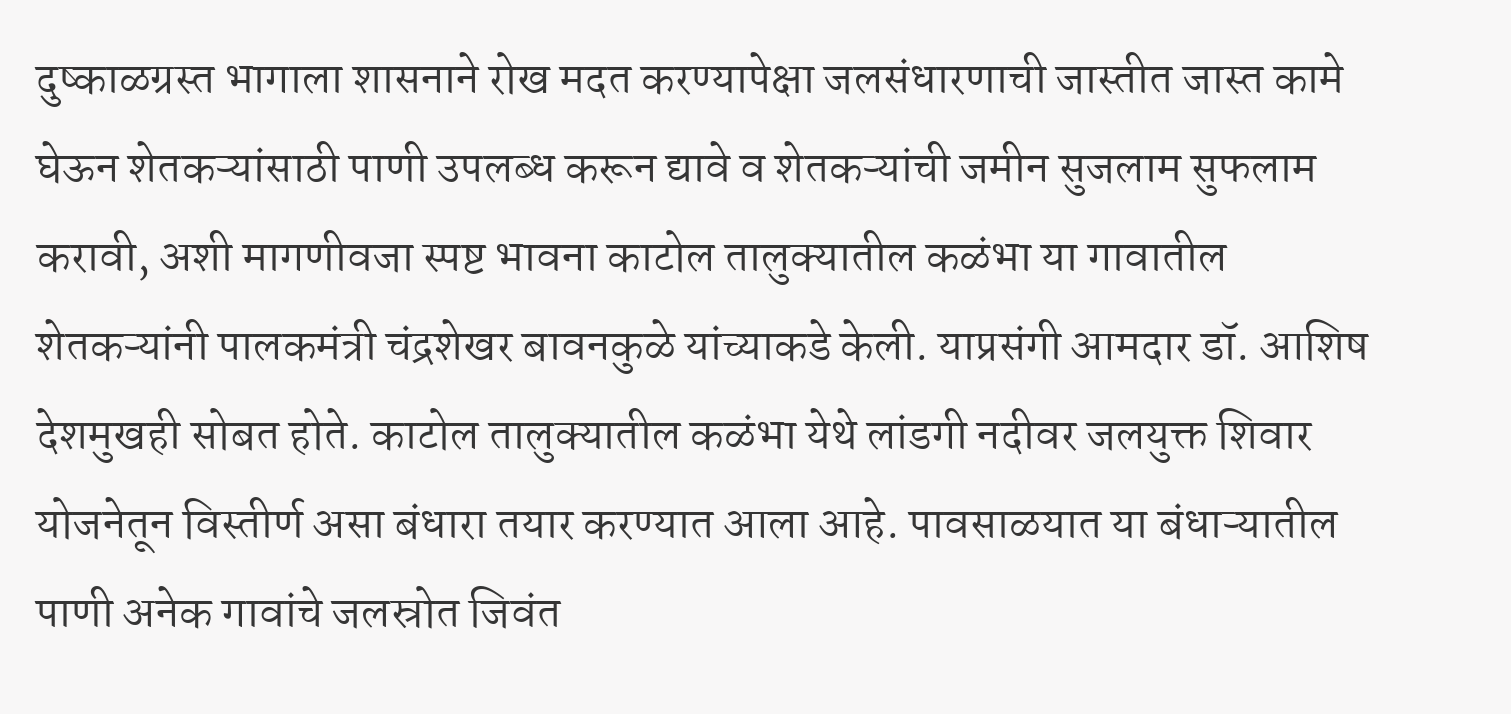दुष्काळग्रस्त भागाला शासनाने रोख मदत करण्यापेक्षा जलसंधारणाची जास्तीत जास्त कामे घेऊन शेतकऱ्यांसाठी पाणी उपलब्ध करून द्यावे व शेतकऱ्यांची जमीन सुजलाम सुफलाम करावी, अशी मागणीवजा स्पष्ट भावना काटोल तालुक्यातील कळंभा या गावातील शेतकऱ्यांनी पालकमंत्री चंद्रशेखर बावनकुळे यांच्याकडे केली. याप्रसंगी आमदार डॉ. आशिष देशमुखही सोबत होते. काटोल तालुक्यातील कळंभा येथे लांडगी नदीवर जलयुक्त शिवार योजनेतून विस्तीर्ण असा बंधारा तयार करण्यात आला आहे. पावसाळयात या बंधाऱ्यातील पाणी अनेक गावांचे जलस्रोत जिवंत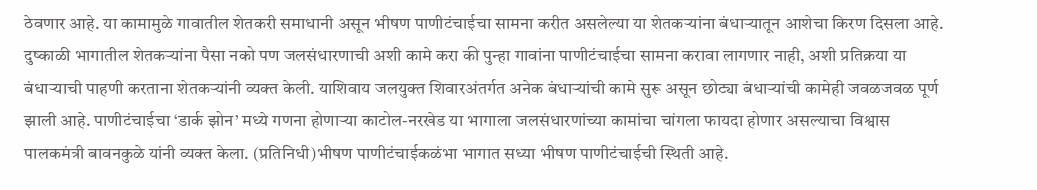ठेवणार आहे. या कामामुळे गावातील शेतकरी समाधानी असून भीषण पाणीटंचाईचा सामना करीत असलेल्या या शेतकऱ्यांना बंधाऱ्यातून आशेचा किरण दिसला आहे. दुष्काळी भागातील शेतकऱ्यांना पैसा नको पण जलसंधारणाची अशी कामे करा की पुन्हा गावांना पाणीटंचाईचा सामना करावा लागणार नाही, अशी प्रतिक्रया या बंधाऱ्याची पाहणी करताना शेतकऱ्यांनी व्यक्त केली. याशिवाय जलयुक्त शिवारअंतर्गत अनेक बंधाऱ्यांची कामे सुरू असून छोट्या बंधाऱ्यांची कामेही जवळजवळ पूर्ण झाली आहे. पाणीटंचाईचा ‘डार्क झोन’ मध्ये गणना होणाऱ्या काटोल-नरखेड या भागाला जलसंधारणांच्या कामांचा चांगला फायदा होणार असल्याचा विश्वास पालकमंत्री बावनकुळे यांनी व्यक्त केला. (प्रतिनिधी)भीषण पाणीटंचाईकळंभा भागात सध्या भीषण पाणीटंचाईची स्थिती आहे.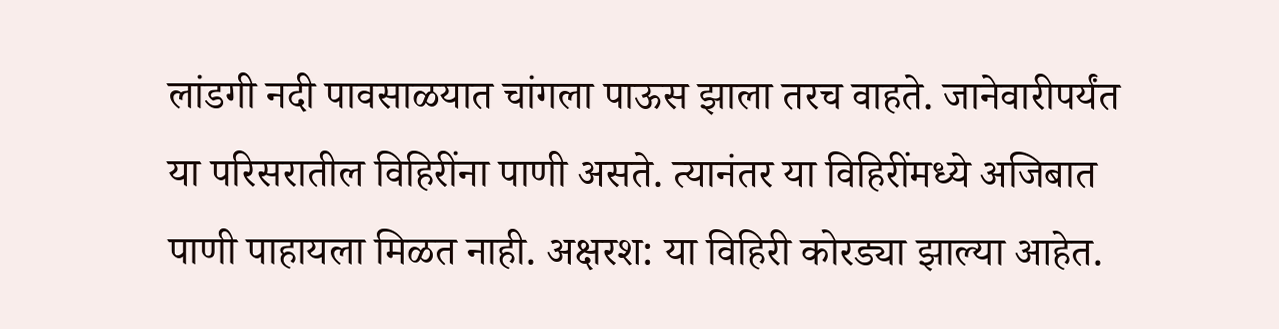लांडगी नदी पावसाळयात चांगला पाऊस झाला तरच वाहते. जानेवारीपर्यंत या परिसरातील विहिरींना पाणी असते. त्यानंतर या विहिरींमध्ये अजिबात पाणी पाहायला मिळत नाही. अक्षरश: या विहिरी कोरड्या झाल्या आहेत.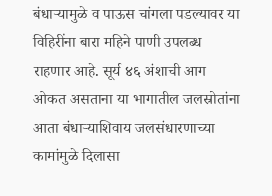बंधाऱ्यामुळे व पाऊस चांगला पडल्यावर या विहिरींना बारा महिने पाणी उपलब्ध राहणार आहे. सूर्य ४६ अंशाची आग ओकत असताना या भागातील जलस्रोतांना आता बंधाऱ्याशिवाय जलसंधारणाच्या कामांमुळे दिलासा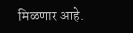मिळणार आहे.